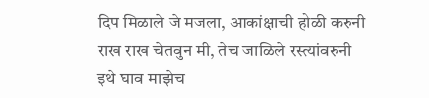दिप मिळाले जे मजला, आकांक्षाची होळी करुनी
राख राख चेतवुन मी, तेच जाळिले रस्त्यांवरुनी
इथे घाव माझेच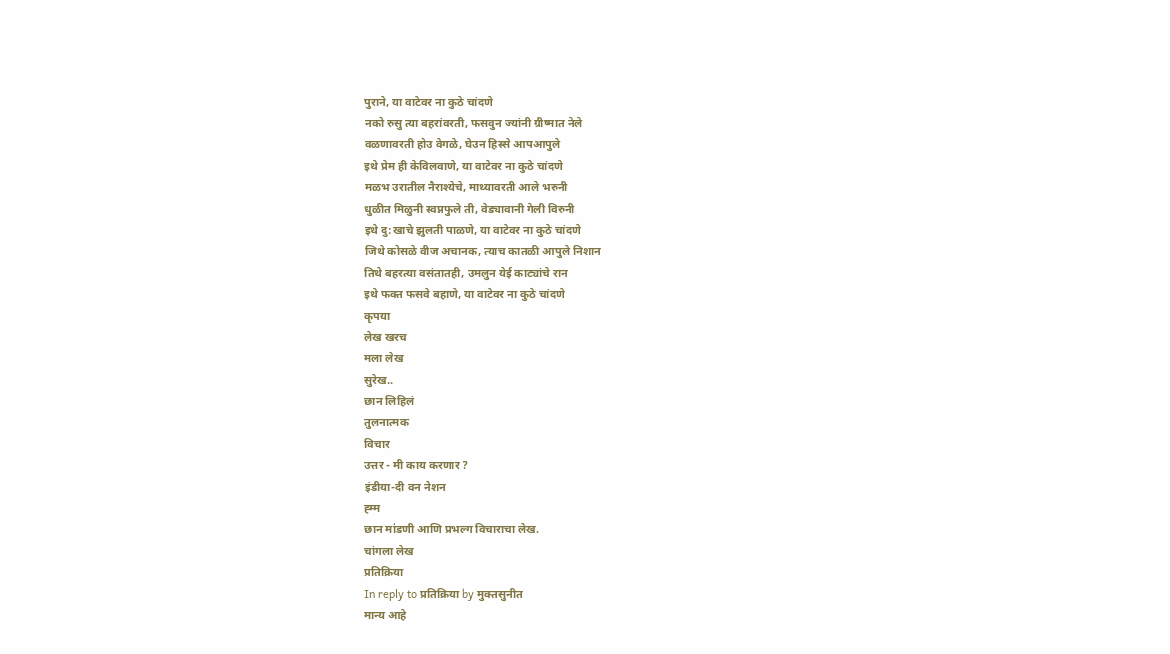पुराने, या वाटेवर ना कुठे चांदणे
नको रुसु त्या बहरांवरती, फसवुन ज्यांनी ग्रीष्मात नेले
वळणावरती होउ वेगळे, घेउन हिस्से आपआपुले
इथे प्रेम ही केविलवाणे, या वाटेवर ना कुठे चांदणे
मळभ उरातील नैराश्येचे, माथ्यावरती आले भरुनी
धुळीत मिळुनी स्वप्नफुले ती, वेड्यावानी गेली विरुनी
इथे दु:खाचे झुलती पाळणे, या वाटेवर ना कुठे चांदणे
जिथे कोसळे वीज अचानक, त्याच कातळी आपुले निशान
तिथे बहरत्या वसंतातही, उमलुन येई काट्यांचे रान
इथे फक्त फसवे बहाणे, या वाटेवर ना कुठे चांदणे
कृपया
लेख खरच
मला लेख
सुरेख..
छान लिहिलं
तुलनात्मक
विचार
उत्तर - मी काय करणार ?
इंडीया-दी वन नेशन
ह्म्म
छान मा॑डणी आणि प्रभल्ग विचाराचा लेख.
चांगला लेख
प्रतिक्रिया
In reply to प्रतिक्रिया by मुक्तसुनीत
मान्य आहे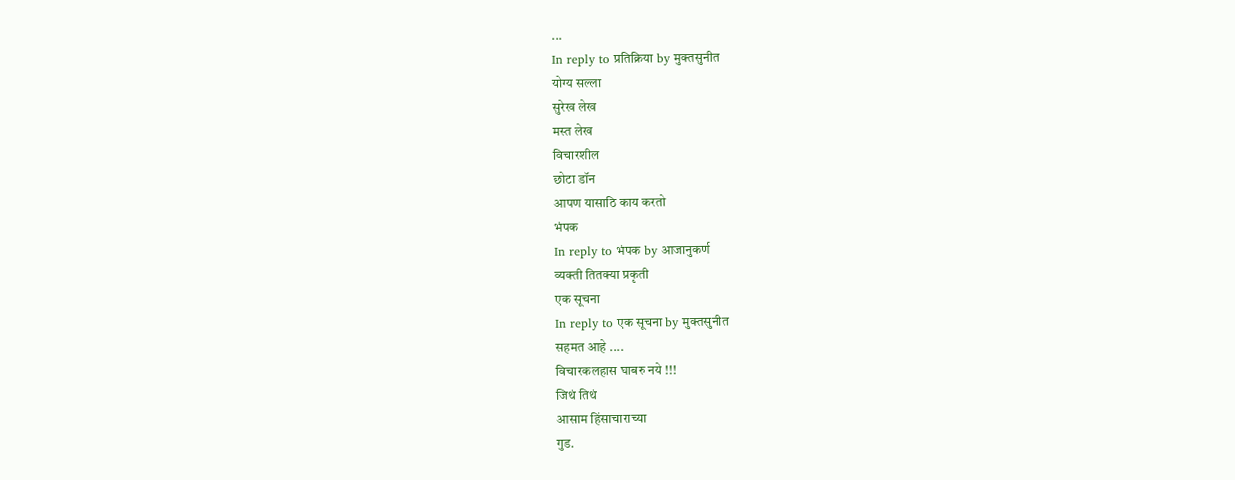...
In reply to प्रतिक्रिया by मुक्तसुनीत
योग्य सल्ला
सुरेख लेख
मस्त लेख
विचारशील
छोटा डॉन
आपण यासाठि काय करतो
भंपक
In reply to भंपक by आजानुकर्ण
व्यक्ती तितक्या प्रकृती
एक सूचना
In reply to एक सूचना by मुक्तसुनीत
सहमत आहे ....
विचारकलहास घाबरु नये !!!
जिथं तिथं
आसाम हिंसाचाराच्या
गुड.